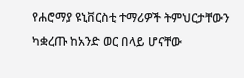የሐሮማያ ዩኒቨርስቲ ተማሪዎች ትምህርታቸውን ካቋረጡ ከአንድ ወር በላይ ሆናቸው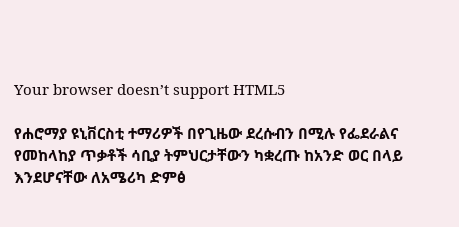Your browser doesn’t support HTML5

የሐሮማያ ዩኒቨርስቲ ተማሪዎች በየጊዜው ደረሱብን በሚሉ የፌደራልና የመከላከያ ጥቃቶች ሳቢያ ትምህርታቸውን ካቋረጡ ከአንድ ወር በላይ እንደሆናቸው ለአሜሪካ ድምፅ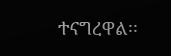ተናግረዋል፡፡